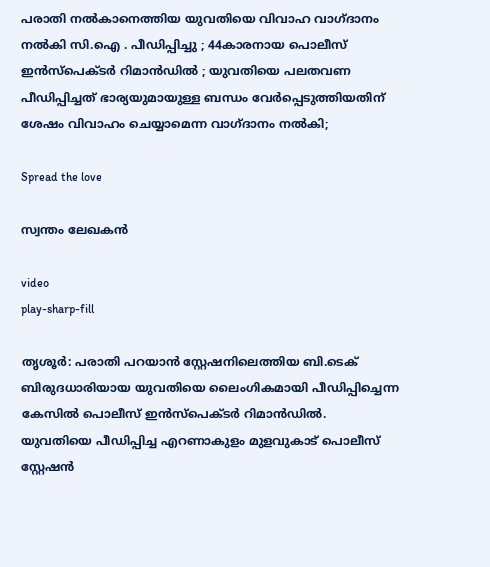പരാതി നൽകാനെത്തിയ യുവതിയെ വിവാഹ വാഗ്ദാനം നൽകി സി.ഐ . പീഡിപ്പിച്ചു ; 44കാരനായ പൊലീസ് ഇൻസ്‌പെക്ടർ റിമാൻഡിൽ ; യുവതിയെ പലതവണ പീഡിപ്പിച്ചത് ഭാര്യയുമായുള്ള ബന്ധം വേർപ്പെടുത്തിയതിന് ശേഷം വിവാഹം ചെയ്യാമെന്ന വാഗ്ദാനം നൽകി;

Spread the love

സ്വന്തം ലേഖകൻ

video
play-sharp-fill

തൃശൂർ: പരാതി പറയാൻ സ്റ്റേഷനിലെത്തിയ ബി.ടെക് ബിരുദധാരിയായ യുവതിയെ ലൈംഗികമായി പീഡിപ്പിച്ചെന്ന കേസിൽ പൊലീസ് ഇൻസ്‌പെക്ടർ റിമാൻഡിൽ. യുവതിയെ പീഡിപ്പിച്ച എറണാകുളം മുളവുകാട് പൊലീസ് സ്റ്റേഷൻ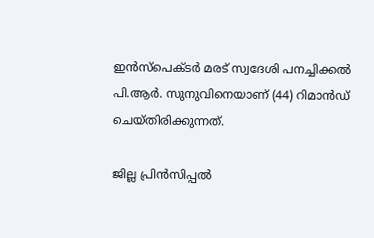ഇൻസ്‌പെക്ടർ മരട് സ്വദേശി പനച്ചിക്കൽ പി.ആർ. സുനുവിനെയാണ് (44) റിമാൻഡ് ചെയ്തിരിക്കുന്നത്.

ജില്ല പ്രിൻസിപ്പൽ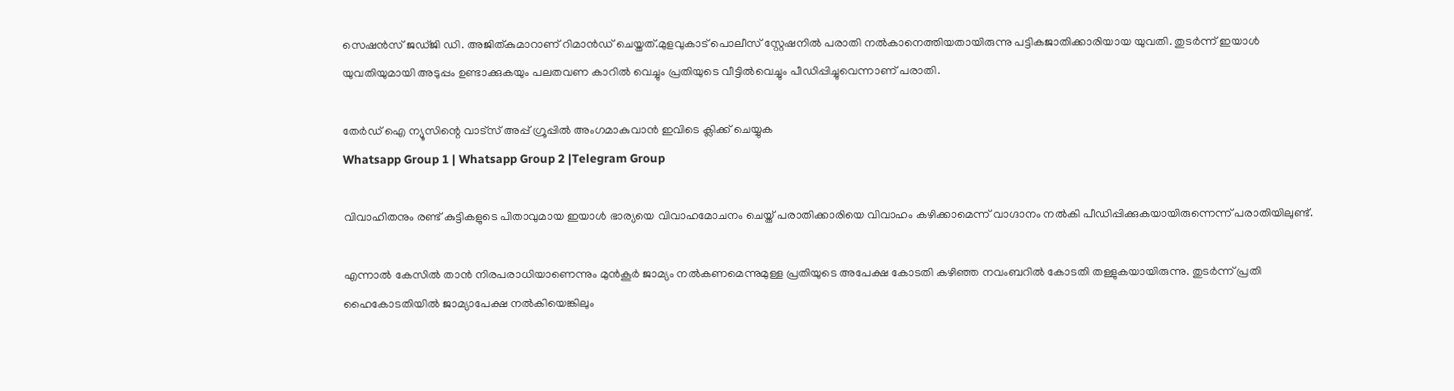സെഷൻസ് ജഡ്ജി ഡി. അജിത്കുമാറാണ് റിമാൻഡ് ചെയ്തത്.മുളവുകാട് പൊലീസ് സ്റ്റേഷനിൽ പരാതി നൽകാനെത്തിയതായിരുന്നു പട്ടികജാതിക്കാരിയായ യുവതി. തുടർന്ന് ഇയാൾ യുവതിയുമായി അടുപ്പം ഉണ്ടാക്കുകയും പലതവണ കാറിൽ വെച്ചും പ്രതിയുടെ വീട്ടിൽവെച്ചും പീഡിപ്പിച്ചുവെന്നാണ് പരാതി.

തേർഡ് ഐ ന്യൂസിന്റെ വാട്സ് അപ്പ് ഗ്രൂപ്പിൽ അംഗമാകുവാൻ ഇവിടെ ക്ലിക്ക് ചെയ്യുക
Whatsapp Group 1 | Whatsapp Group 2 |Telegram Group

വിവാഹിതനും രണ്ട് കുട്ടികളുടെ പിതാവുമായ ഇയാൾ ഭാര്യയെ വിവാഹമോചനം ചെയ്ത് പരാതിക്കാരിയെ വിവാഹം കഴിക്കാമെന്ന് വാഗ്ദാനം നൽകി പീഡിപ്പിക്കുകയായിരുന്നെന്ന് പരാതിയിലുണ്ട്.

എന്നാൽ കേസിൽ താൻ നിരപരാധിയാണെന്നും മുൻകൂർ ജാമ്യം നൽകണമെന്നുമുള്ള പ്രതിയുടെ അപേക്ഷ കോടതി കഴിഞ്ഞ നവംബറിൽ കോടതി തള്ളുകയായിരുന്നു. തുടർന്ന് പ്രതി ഹൈകോടതിയിൽ ജാമ്യാപേക്ഷ നൽകിയെങ്കിലും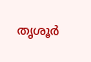തൃശൂർ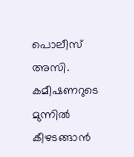പൊലീസ് അസി. കമീഷണറുടെ മുന്നിൽ കീഴടങ്ങാൻ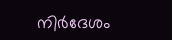നിർദേശം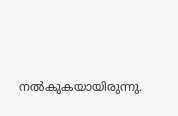നൽകുകയായിരുന്നു.